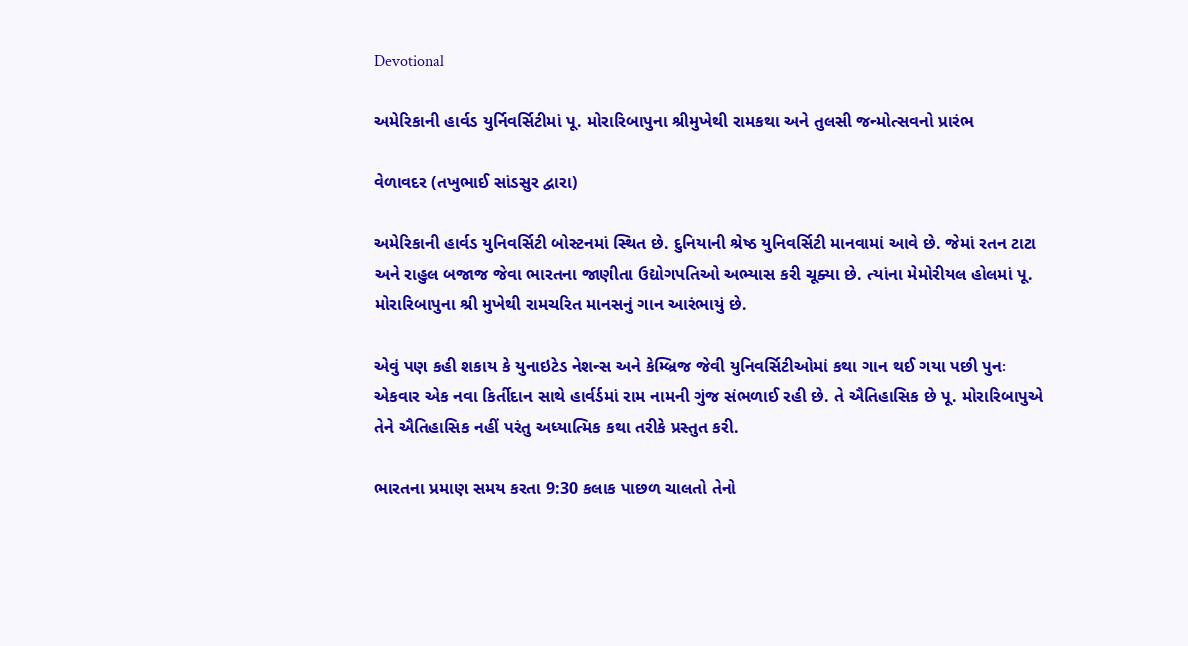Devotional

અમેરિકાની હાર્વડ યુર્નિવર્સિટીમાં પૂ. મોરારિબાપુના શ્રીમુખેથી રામકથા અને તુલસી જન્મોત્સવનો પ્રારંભ

વેળાવદર (તખુભાઈ સાંડસુર દ્વારા)

અમેરિકાની હાર્વડ યુનિવર્સિટી બોસ્ટનમાં સ્થિત છે. દુનિયાની શ્રેષ્ઠ યુનિવર્સિટી માનવામાં આવે છે. જેમાં રતન ટાટા અને રાહુલ બજાજ જેવા ભારતના જાણીતા ઉદ્યોગપતિઓ અભ્યાસ કરી ચૂક્યા છે. ત્યાંના મેમોરીયલ હોલમાં પૂ. મોરારિબાપુના શ્રી મુખેથી રામચરિત માનસનું ગાન આરંભાયું છે.

એવું પણ કહી શકાય કે યુનાઇટેડ નેશન્સ અને કેમ્બ્રિજ જેવી યુનિવર્સિટીઓમાં કથા ગાન થઈ ગયા પછી પુનઃ એકવાર એક નવા કિર્તીદાન સાથે હાર્વર્ડમાં રામ નામની ગુંજ સંભળાઈ રહી છે. તે ઐતિહાસિક છે પૂ. મોરારિબાપુએ તેને ઐતિહાસિક નહીં પરંતુ અધ્યાત્મિક કથા તરીકે પ્રસ્તુત કરી.

ભારતના પ્રમાણ સમય કરતા 9:30 કલાક પાછળ ચાલતો તેનો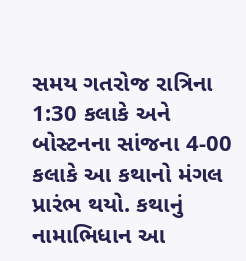સમય ગતરોજ રાત્રિના 1:30 કલાકે અને બોસ્ટનના સાંજના 4-00 કલાકે આ કથાનો મંગલ પ્રારંભ થયો. કથાનું નામાભિધાન આ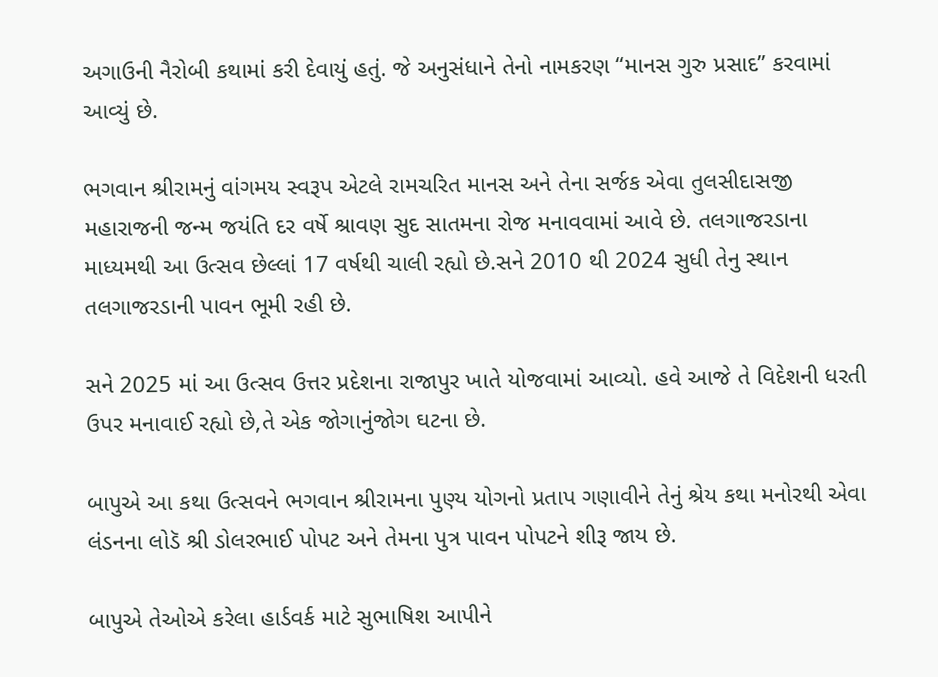અગાઉની નૈરોબી કથામાં કરી દેવાયું હતું. જે અનુસંધાને તેનો નામકરણ “માનસ ગુરુ પ્રસાદ” કરવામાં આવ્યું છે.

ભગવાન શ્રીરામનું વાંગમય સ્વરૂપ એટલે રામચરિત માનસ અને તેના સર્જક એવા તુલસીદાસજી મહારાજની જન્મ જયંતિ દર વર્ષે શ્રાવણ સુદ સાતમના રોજ મનાવવામાં આવે છે. તલગાજરડાના માધ્યમથી આ ઉત્સવ છેલ્લાં 17 વર્ષથી ચાલી રહ્યો છે.સને 2010 થી 2024 સુધી તેનુ સ્થાન તલગાજરડાની પાવન ભૂમી રહી છે.

સને 2025 માં આ ઉત્સવ ઉત્તર પ્રદેશના રાજાપુર ખાતે યોજવામાં આવ્યો. હવે આજે તે વિદેશની ધરતી ઉપર મનાવાઈ રહ્યો છે,તે એક જોગાનુંજોગ ઘટના છે.

બાપુએ આ કથા ઉત્સવને ભગવાન શ્રીરામના પુણ્ય યોગનો પ્રતાપ ગણાવીને તેનું શ્રેય કથા મનોરથી એવા લંડનના લોડૅ શ્રી ડોલરભાઈ પોપટ અને તેમના પુત્ર પાવન પોપટને શીરૂ જાય છે.

બાપુએ તેઓએ કરેલા હાર્ડવર્ક માટે સુભાષિશ આપીને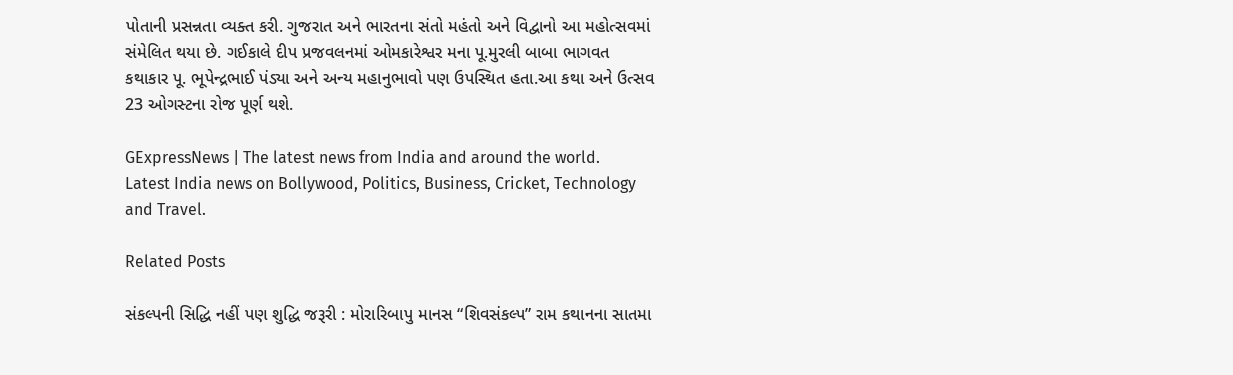પોતાની પ્રસન્નતા વ્યક્ત કરી. ગુજરાત અને ભારતના સંતો મહંતો અને વિદ્વાનો આ મહોત્સવમાં સંમેલિત થયા છે. ગઈકાલે દીપ પ્રજવલનમાં ઓમકારેશ્વર મના પૂ.મુરલી બાબા ભાગવત કથાકાર પૂ. ભૂપેન્દ્રભાઈ પંડ્યા અને અન્ય મહાનુભાવો પણ ઉપસ્થિત હતા.આ કથા અને ઉત્સવ 23 ઓગસ્ટના રોજ પૂર્ણ થશે.

GExpressNews | The latest news from India and around the world. Latest India news on Bollywood, Politics, Business, Cricket, Technology and Travel.

Related Posts

સંકલ્પની સિદ્ધિ નહીં પણ શુદ્ધિ જરૂરી : મોરારિબાપુ માનસ “શિવસંકલ્પ” રામ કથાનના સાતમા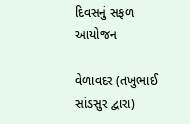દિવસનું સફળ આયોજન

વેળાવદર (તખુભાઈ સાંડસુર દ્વારા)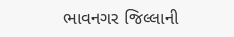ભાવનગર જિલ્લાની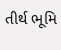તીર્થ ભૂમિ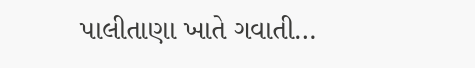પાલીતાણા ખાતે ગવાતી…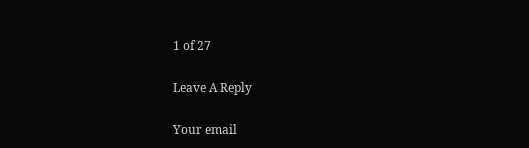1 of 27

Leave A Reply

Your email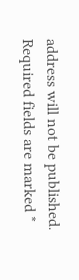address will not be published. Required fields are marked *